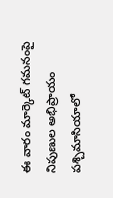ఈ వారం మార్కెట్ గమనంపై నిపుణుల అభిప్రాయం పశ్చిమాసియాలో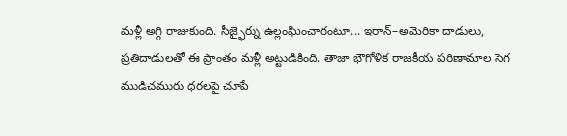మళ్లీ అగ్గి రాజుకుంది. సీజ్ఫైర్ను ఉల్లంఘించారంటూ... ఇరాన్–అమెరికా దాడులు, ప్రతిదాడులతో ఈ ప్రాంతం మళ్లీ అట్టుడికింది. తాజా భౌగోళిక రాజకీయ పరిణామాల సెగ ముడిచమురు ధరలపై చూపే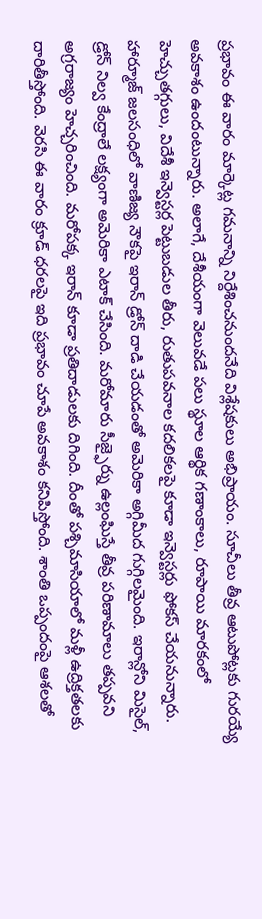ప్రభావం ఈ వారం మార్కెట్ల గమనాన్ని నిర్దేశించనుందనేది విశ్లేషకులు అభిప్రాయం. సూచీలు తీవ్ర ఆటుపోట్లకు గురయ్యే అవకాశం ఉందంటున్నారు. అలాగే, దేశీయంగా వెలువడే పలు స్థూల ఆర్థిక గణాంకాలు, రూపాయి మారకంలో హెచ్చుతగ్గులు, విదేశీ ఇన్వెస్టర్ల పెట్టుబడుల తీరు, రుతుపవనాల కదలికలపై కూడా ఇన్వెస్టర్లు ఫోకస్ చేయనున్నారు. హార్మూజ్ జలసంధిలో వాణిజ్య నౌకపై ఇరాన్ డ్రోన్ దాడి చేయడంతో అమెరికా అగ్గిమీద గుగ్గిలమైంది. ఇరాన్లోని మిసైల్, డ్రోన్ నిల్వ కేంద్రాలే లక్ష్యంగా అమెరికా ఎటాక్ చేసింది. మరోమారు సీజ్ఫైర్ను ఉల్లంఘిస్తే తీవ్ర పరిణామాలు తప్పవని అగ్రరాజ్యం హెచ్చరించింది. మరోపక్క ఇరాన్ కూడా ప్రతిదాడులకు దిగింది. దీంతో పశ్చిమాసియాలో మళ్లీ ఉద్రిక్తతలకు దారితీస్తోంది. వెరసి ఈ వారం క్రూడ్ ధరలపై ఇది ప్రభావం చూపే అవకాశం కనిపిస్తోంది. శాంతి ఒప్పందంపై ఆశలతో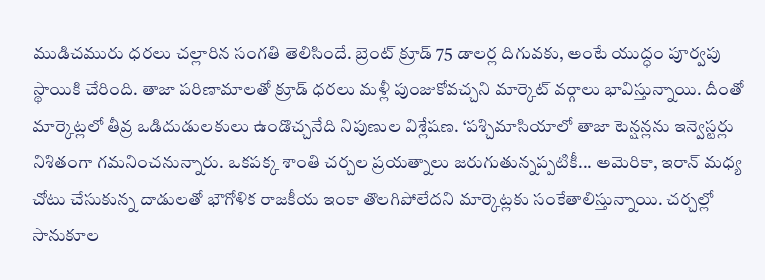ముడిచమురు ధరలు చల్లారిన సంగతి తెలిసిందే. బ్రెంట్ క్రూడ్ 75 డాలర్ల దిగువకు, అంటే యుద్ధం పూర్వపు స్థాయికి చేరింది. తాజా పరిణామాలతో క్రూడ్ ధరలు మళ్లీ పుంజుకోవచ్చని మార్కెట్ వర్గాలు భావిస్తున్నాయి. దీంతో మార్కెట్లలో తీవ్ర ఒడిదుడులకులు ఉండొచ్చనేది నిపుణుల విశ్లేషణ. ‘పశ్చిమాసియాలో తాజా టెన్షన్లను ఇన్వెస్టర్లు నిశితంగా గమనించనున్నారు. ఒకపక్క శాంతి చర్చల ప్రయత్నాలు జరుగుతున్నప్పటికీ... అమెరికా, ఇరాన్ మధ్య చోటు చేసుకున్న దాడులతో భౌగోళిక రాజకీయ ఇంకా తొలగిపోలేదని మార్కెట్లకు సంకేతాలిస్తున్నాయి. చర్చల్లో సానుకూల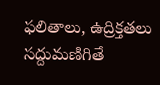ఫలితాలు, ఉద్రిక్తతలు సద్దుమణిగితే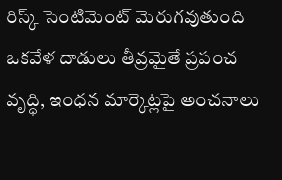రిస్క్ సెంటిమెంట్ మెరుగవుతుంది ఒకవేళ దాడులు తీవ్రమైతే ప్రపంచ వృద్ధి, ఇంధన మార్కెట్లపై అంచనాలు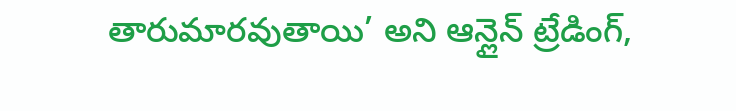తారుమారవుతాయి’ అని ఆన్లైన్ ట్రేడింగ్,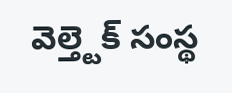వెల్త్టెక్ సంస్థ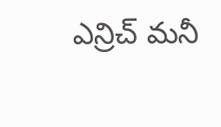ఎన్రిచ్ మనీ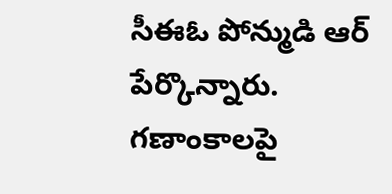సీఈఓ పోన్ముడి ఆర్ పేర్కొన్నారు. గణాంకాలపై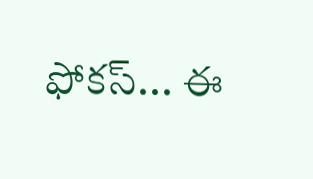ఫోకస్... ఈ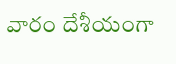వారం దేశీయంగా